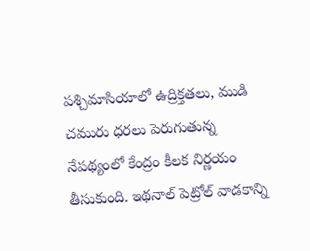పశ్చిమాసియాలో ఉద్రిక్తతలు, ముడి చమురు ధరలు పెరుగుతున్న నేపథ్యంలో కేంద్రం కీలక నిర్ణయం తీసుకుంది. ఇథనాల్ పెట్రోల్ వాడకాన్ని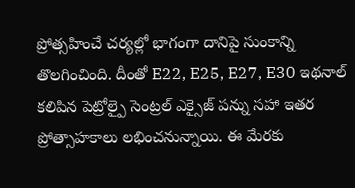ప్రోత్సహించే చర్యల్లో భాగంగా దానిపై సుంకాన్ని తొలగించింది. దీంతో E22, E25, E27, E30 ఇథనాల్ కలిపిన పెట్రోల్పై సెంట్రల్ ఎక్సైజ్ పన్ను సహా ఇతర ప్రోత్సాహకాలు లభించనున్నాయి. ఈ మేరకు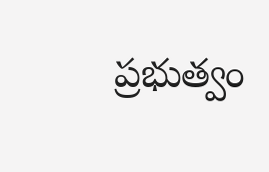ప్రభుత్వం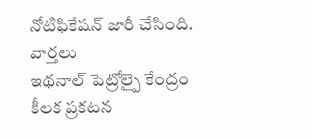నోటిఫికేషన్ జారీ చేసింది.
వార్తలు
ఇథనాల్ పెట్రోల్పై కేంద్రం కీలక ప్రకటన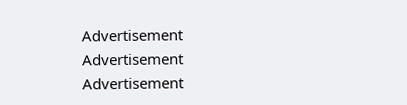Advertisement
Advertisement
Advertisement